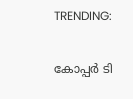TRENDING:

കോപ്പർ ടി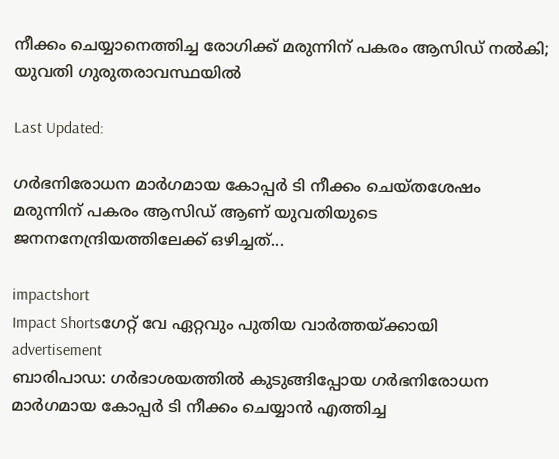നീക്കം ചെയ്യാനെത്തിച്ച രോഗിക്ക് മരുന്നിന് പകരം ആസിഡ് നൽകി; യുവതി ഗുരുതരാവസ്ഥയിൽ

Last Updated:

ഗർഭനിരോധന മാർഗമായ കോപ്പർ ടി നീക്കം ചെയ്തശേഷം മരുന്നിന് പകരം ആസിഡ് ആണ് യുവതിയുടെ ജനനനേന്ദ്രിയത്തിലേക്ക് ഒഴിച്ചത്...

impactshort
Impact Shortsഗേറ്റ് വേ ഏറ്റവും പുതിയ വാർത്തയ്ക്കായി
advertisement
ബാരിപാഡ: ഗർഭാശയത്തിൽ കുടുങ്ങിപ്പോയ ഗർഭനിരോധന മാർഗമായ കോപ്പർ ടി നീക്കം ചെയ്യാൻ എത്തിച്ച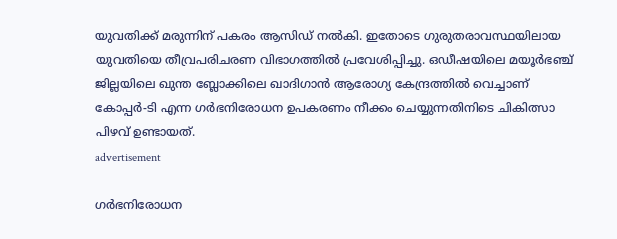യുവതിക്ക് മരുന്നിന് പകരം ആസിഡ് നൽകി. ഇതോടെ ഗുരുതരാവസ്ഥയിലായ യുവതിയെ തീവ്രപരിചരണ വിഭാഗത്തിൽ പ്രവേശിപ്പിച്ചു. ഒഡീഷയിലെ മയൂർഭഞ്ച് ജില്ലയിലെ ഖുന്ത ബ്ലോക്കിലെ ഖാദിഗാൻ ആരോഗ്യ കേന്ദ്രത്തിൽ വെച്ചാണ് കോപ്പർ-ടി എന്ന ഗർഭനിരോധന ഉപകരണം നീക്കം ചെയ്യുന്നതിനിടെ ചികിത്സാ പിഴവ് ഉണ്ടായത്.
advertisement

ഗർഭനിരോധന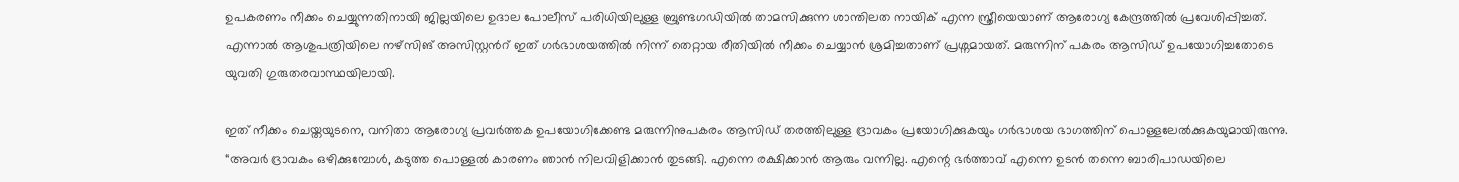ഉപകരണം നീക്കം ചെയ്യുന്നതിനായി ജില്ലയിലെ ഉദാല പോലീസ് പരിധിയിലുള്ള ബ്രുണ്ടഗഡിയിൽ താമസിക്കുന്ന ശാന്തിലത നായിക് എന്ന സ്ത്രീയെയാണ് ആരോഗ്യ കേന്ദ്രത്തിൽ പ്രവേശിപ്പിച്ചത്. എന്നാൽ ആശുപത്രിയിലെ നഴ്സിങ് അസിസ്റ്റന്‍റ് ഇത് ഗർഭാശയത്തിൽ നിന്ന് തെറ്റായ രീതിയിൽ നീക്കം ചെയ്യാൻ ശ്രമിച്ചതാണ് പ്രശ്നമായത്. മരുന്നിന് പകരം ആസിഡ് ഉപയോഗിച്ചതോടെ യുവതി ഗുരുതരവാസ്ഥയിലായി.

ഇത് നീക്കം ചെയ്തയുടനെ, വനിതാ ആരോഗ്യ പ്രവർത്തക ഉപയോഗിക്കേണ്ട മരുന്നിനുപകരം ആസിഡ് തരത്തിലുള്ള ദ്രാവകം പ്രയോഗിക്കുകയും ഗർഭാശയ ഭാഗത്തിന് പൊള്ളലേൽക്കുകയുമായിരുന്നു. “അവർ ദ്രാവകം ഒഴിക്കുമ്പോൾ, കടുത്ത പൊള്ളൽ കാരണം ഞാൻ നിലവിളിക്കാൻ തുടങ്ങി. എന്നെ രക്ഷിക്കാൻ ആരും വന്നില്ല. എന്റെ ഭർത്താവ് എന്നെ ഉടൻ തന്നെ ബാരിപാഡയിലെ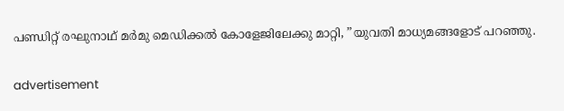പണ്ഡിറ്റ് രഘുനാഥ് മർമു മെഡിക്കൽ കോളേജിലേക്കു മാറ്റി, ”യുവതി മാധ്യമങ്ങളോട് പറഞ്ഞു.

advertisement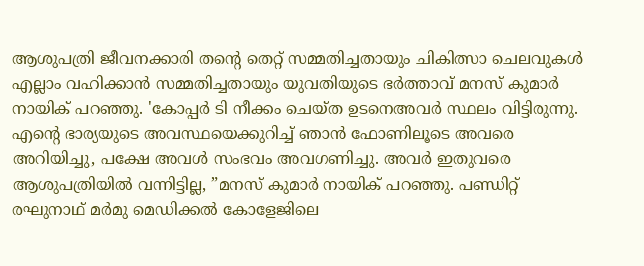ആശുപത്രി ജീവനക്കാരി തന്റെ തെറ്റ് സമ്മതിച്ചതായും ചികിത്സാ ചെലവുകൾ എല്ലാം വഹിക്കാൻ സമ്മതിച്ചതായും യുവതിയുടെ ഭർത്താവ് മനസ് കുമാർ നായിക് പറഞ്ഞു. 'കോപ്പർ ടി നീക്കം ചെയ്ത ഉടനെഅവർ സ്ഥലം വിട്ടിരുന്നു. എന്റെ ഭാര്യയുടെ അവസ്ഥയെക്കുറിച്ച് ഞാൻ ഫോണിലൂടെ അവരെ അറിയിച്ചു, പക്ഷേ അവൾ സംഭവം അവഗണിച്ചു. അവർ ഇതുവരെ ആശുപത്രിയിൽ വന്നിട്ടില്ല, ”മനസ് കുമാർ നായിക് പറഞ്ഞു. പണ്ഡിറ്റ് രഘുനാഥ് മർമു മെഡിക്കൽ കോളേജിലെ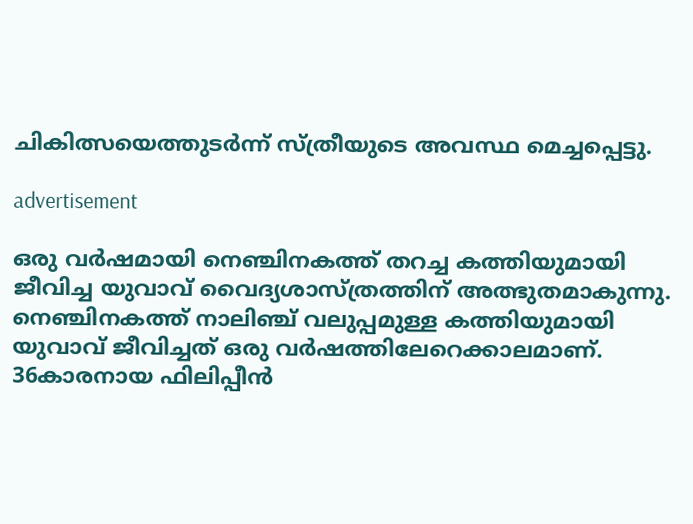ചികിത്സയെത്തുടർന്ന് സ്ത്രീയുടെ അവസ്ഥ മെച്ചപ്പെട്ടു.

advertisement

ഒരു വർഷമായി നെഞ്ചിനകത്ത് തറച്ച കത്തിയുമായി ജീവിച്ച യുവാവ് വൈദ്യശാസ്ത്രത്തിന് അത്ഭുതമാകുന്നു. നെഞ്ചിനകത്ത് നാലിഞ്ച് വലുപ്പമുള്ള കത്തിയുമായി യുവാവ് ജീവിച്ചത് ഒരു വര്‍ഷത്തിലേറെക്കാലമാണ്. 36കാരനായ ഫിലിപ്പീന്‍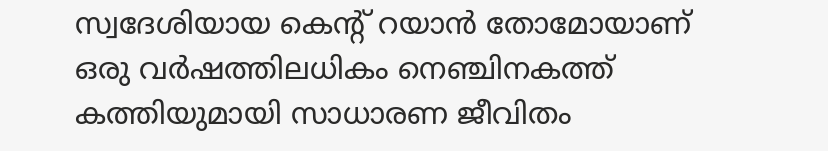സ്വദേശിയായ കെന്റ് റയാന്‍ തോമോയാണ് ഒരു വര്‍ഷത്തിലധികം നെഞ്ചിനകത്ത് കത്തിയുമായി സാധാരണ ജീവിതം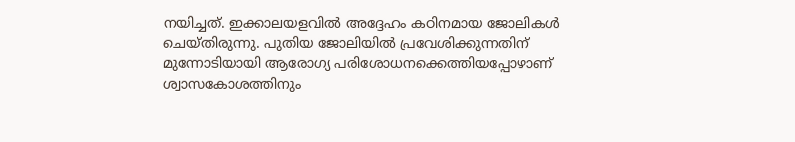നയിച്ചത്. ഇക്കാലയളവിൽ അദ്ദേഹം കഠിനമായ ജോലികൾ ചെയ്തിരുന്നു. പുതിയ ജോലിയിൽ പ്രവേശിക്കുന്നതിന് മുന്നോടിയായി ആരോഗ്യ പരിശോധനക്കെത്തിയപ്പോഴാണ് ശ്വാസകോശത്തിനും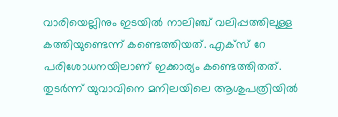വാരിയെല്ലിനും ഇടയില്‍ നാലിഞ്ച് വലിപ്പത്തിലുള്ള കത്തിയുണ്ടെന്ന് കണ്ടെത്തിയത്. എക്സ് റേ പരിശോധനയിലാണ് ഇക്കാര്യം കണ്ടെത്തിതത്. തുടർന്ന് യുവാവിനെ മനിലയിലെ ആശുപത്രിയിൽ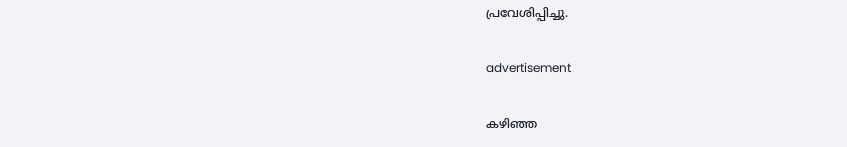പ്രവേശിപ്പിച്ചു.

advertisement

കഴിഞ്ഞ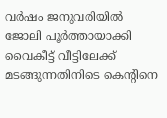വര്‍ഷം ജനുവരിയില്‍ ജോലി പൂർത്തായാക്കി വൈകീട്ട് വീട്ടിലേക്ക് മടങ്ങുന്നതിനിടെ കെന്റിനെ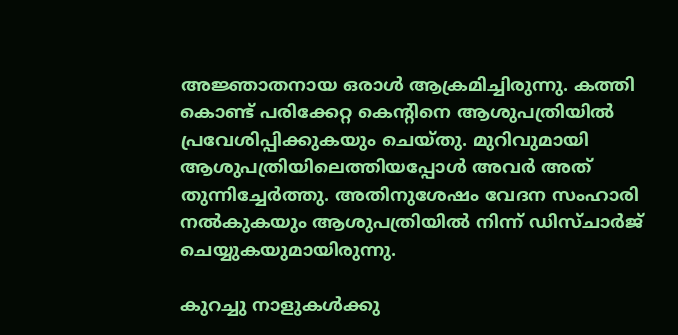അജ്ഞാതനായ ഒരാൾ ആക്രമിച്ചിരുന്നു. കത്തി കൊണ്ട് പരിക്കേറ്റ കെന്റിനെ ആശുപത്രിയില്‍ പ്രവേശിപ്പിക്കുകയും ചെയ്തു. മുറിവുമായി ആശുപത്രിയിലെത്തിയപ്പോള്‍ അവര്‍ അത് തുന്നിച്ചേര്‍ത്തു. അതിനുശേഷം വേദന സംഹാരി നല്‍കുകയും ആശുപത്രിയിൽ നിന്ന് ഡിസ്ചാർജ് ചെയ്യുകയുമായിരുന്നു.

കുറച്ചു നാളുകൾക്കു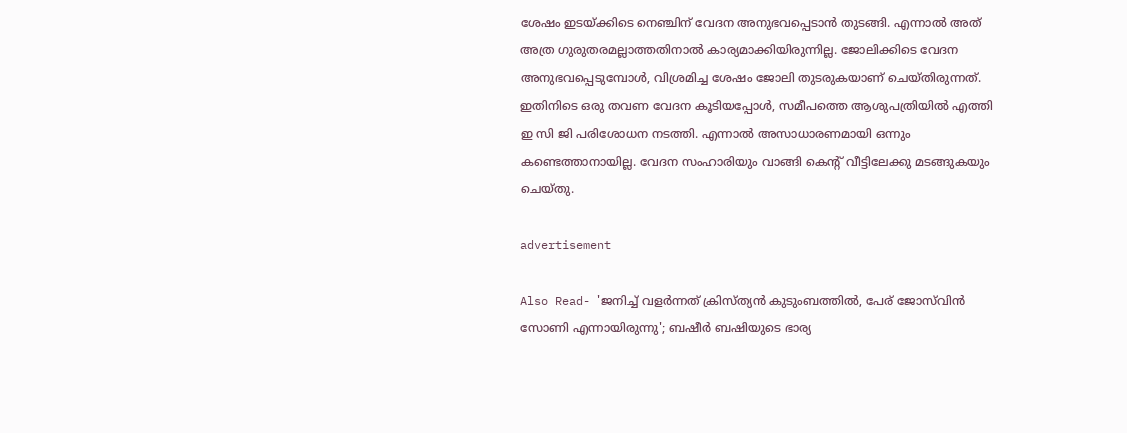ശേഷം ഇടയ്ക്കിടെ നെഞ്ചിന് വേദന അനുഭവപ്പെടാൻ തുടങ്ങി. എന്നാൽ അത് അത്ര ഗുരുതരമല്ലാത്തതിനാൽ കാര്യമാക്കിയിരുന്നില്ല. ജോലിക്കിടെ വേദന അനുഭവപ്പെടുമ്പോൾ, വിശ്രമിച്ച ശേഷം ജോലി തുടരുകയാണ് ചെയ്തിരുന്നത്. ഇതിനിടെ ഒരു തവണ വേദന കൂടിയപ്പോൾ, സമീപത്തെ ആശുപത്രിയിൽ എത്തി ഇ സി ജി പരിശോധന നടത്തി. എന്നാൽ അസാധാരണമായി ഒന്നും കണ്ടെത്താനായില്ല. വേദന സംഹാരിയും വാങ്ങി കെന്‍റ് വീട്ടിലേക്കു മടങ്ങുകയും ചെയ്തു.

advertisement

Also Read- 'ജനിച്ച്‌ വളര്‍ന്നത് ക്രിസ്ത്യന്‍ കുടുംബത്തിൽ, പേര് ജോസ്‌വിന്‍ സോണി എന്നായിരുന്നു'; ബഷീര്‍ ബഷിയുടെ ഭാര്യ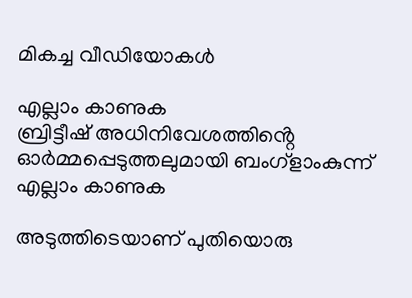മികച്ച വീഡിയോകൾ

എല്ലാം കാണുക
ബ്രിട്ടീഷ് അധിനിവേശത്തിൻ്റെ ഓർമ്മപ്പെടുത്തലുമായി ബംഗ്ളാംകുന്ന്
എല്ലാം കാണുക

അടുത്തിടെയാണ് പുതിയൊരു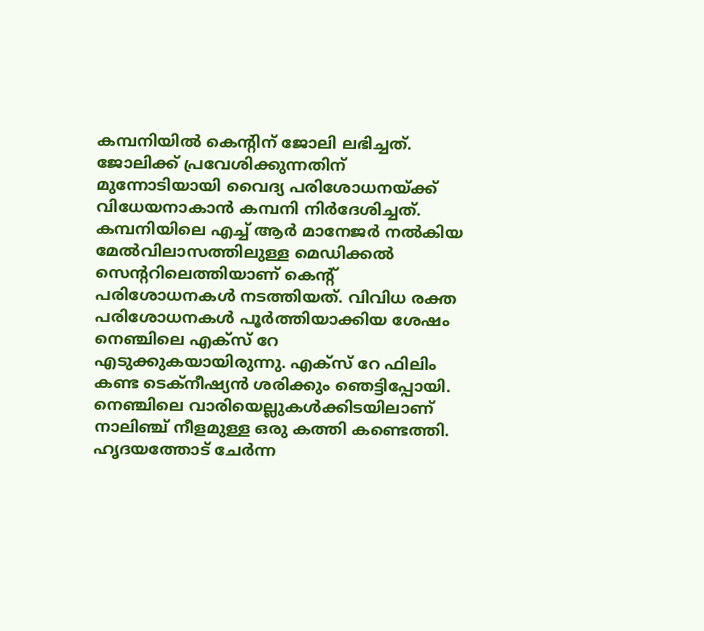കമ്പനിയിൽ കെന്‍റിന് ജോലി ലഭിച്ചത്. ജോലിക്ക് പ്രവേശിക്കുന്നതിന് മുന്നോടിയായി വൈദ്യ പരിശോധനയ്ക്ക് വിധേയനാകാൻ കമ്പനി നിർദേശിച്ചത്. കമ്പനിയിലെ എച്ച് ആർ മാനേജർ നൽകിയ മേൽവിലാസത്തിലുള്ള മെഡിക്കൽ സെന്‍ററിലെത്തിയാണ് കെന്‍റ് പരിശോധനകൾ നടത്തിയത്. വിവിധ രക്ത പരിശോധനകൾ പൂർത്തിയാക്കിയ ശേഷം നെഞ്ചിലെ എക്സ് റേ എടുക്കുകയായിരുന്നു. എക്സ് റേ ഫിലിം കണ്ട ടെക്നീഷ്യൻ ശരിക്കും ഞെട്ടിപ്പോയി. നെഞ്ചിലെ വാരിയെല്ലുകൾക്കിടയിലാണ് നാലിഞ്ച് നീളമുള്ള ഒരു കത്തി കണ്ടെത്തി. ഹൃദയത്തോട് ചേർന്ന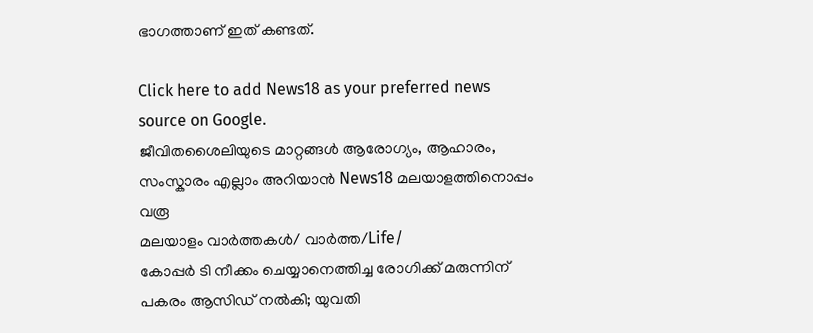ഭാഗത്താണ് ഇത് കണ്ടത്.

Click here to add News18 as your preferred news source on Google.
ജീവിതശൈലിയുടെ മാറ്റങ്ങൾ ആരോഗ്യം, ആഹാരം, സംസ്കാരം എല്ലാം അറിയാൻ News18 മലയാളത്തിനൊപ്പം വരൂ
മലയാളം വാർത്തകൾ/ വാർത്ത/Life/
കോപ്പർ ടി നീക്കം ചെയ്യാനെത്തിച്ച രോഗിക്ക് മരുന്നിന് പകരം ആസിഡ് നൽകി; യുവതി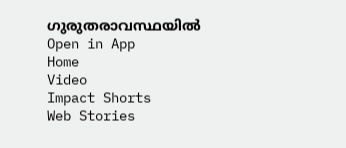ഗുരുതരാവസ്ഥയിൽ
Open in App
Home
Video
Impact Shorts
Web Stories